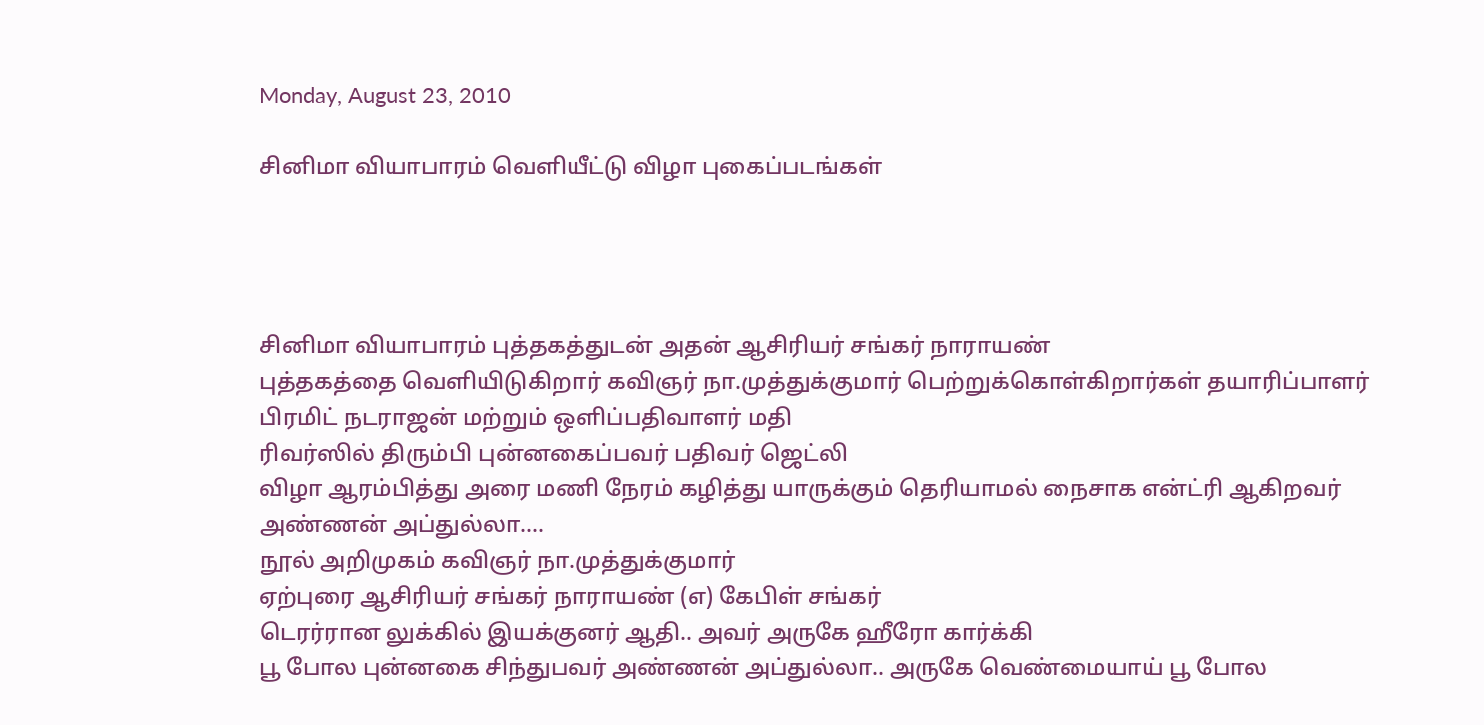Monday, August 23, 2010

சினிமா வியாபாரம் வெளியீட்டு விழா புகைப்படங்கள்




சினிமா வியாபாரம் புத்தகத்துடன் அதன் ஆசிரியர் சங்கர் நாராயண்
புத்தகத்தை வெளியிடுகிறார் கவிஞர் நா.முத்துக்குமார் பெற்றுக்கொள்கிறார்கள் தயாரிப்பாளர் பிரமிட் நடராஜன் மற்றும் ஒளிப்பதிவாளர் மதி
ரிவர்ஸில் திரும்பி புன்னகைப்பவர் பதிவர் ஜெட்லி
விழா ஆரம்பித்து அரை மணி நேரம் கழித்து யாருக்கும் தெரியாமல் நைசாக என்ட்ரி ஆகிறவர் அண்ணன் அப்துல்லா....
நூல் அறிமுகம் கவிஞர் நா.முத்துக்குமார்
ஏற்புரை ஆசிரியர் சங்கர் நாராயண் (எ) கேபிள் சங்கர்
டெரர்ரான லுக்கில் இயக்குனர் ஆதி.. அவர் அருகே ஹீரோ கார்க்கி
பூ போல புன்னகை சிந்துபவர் அண்ணன் அப்துல்லா.. அருகே வெண்மையாய் பூ போல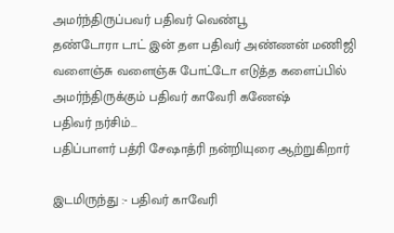அமர்ந்திருப்பவர் பதிவர் வெண்பூ
தண்டோரா டாட் இன் தள பதிவர் அண்ணன் மணிஜி
வளைஞ்சு வளைஞ்சு போட்டோ எடுத்த களைப்பில் அமர்ந்திருக்கும் பதிவர் காவேரி கணேஷ்
பதிவர் நர்சிம்...
பதிப்பாளர் பத்ரி சேஷாத்ரி நன்றியுரை ஆற்றுகிறார்

இடமிருந்து :- பதிவர் காவேரி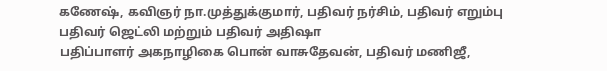கணேஷ், கவிஞர் நா.முத்துக்குமார், பதிவர் நர்சிம், பதிவர் எறும்பு
பதிவர் ஜெட்லி மற்றும் பதிவர் அதிஷா
பதிப்பாளர் அகநாழிகை பொன் வாசுதேவன், பதிவர் மணிஜீ,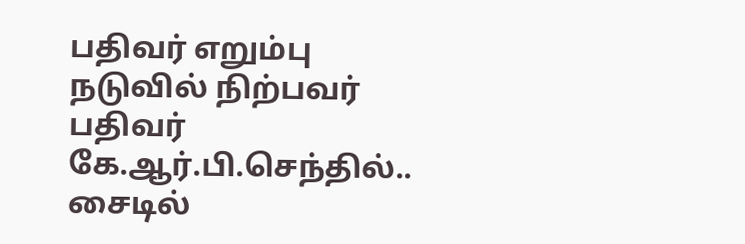பதிவர் எறும்பு
நடுவில் நிற்பவர் பதிவர் கே.ஆர்.பி.செந்தில்.. சைடில்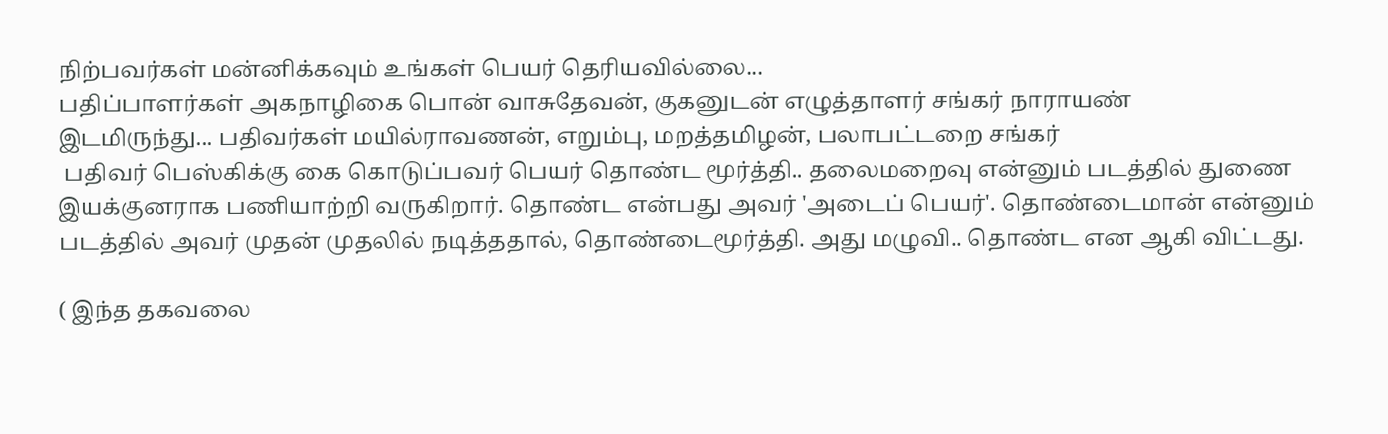நிற்பவர்கள் மன்னிக்கவும் உங்கள் பெயர் தெரியவில்லை...
பதிப்பாளர்கள் அகநாழிகை பொன் வாசுதேவன், குகனுடன் எழுத்தாளர் சங்கர் நாராயண்
இடமிருந்து... பதிவர்கள் மயில்ராவணன், எறும்பு, மறத்தமிழன், பலாபட்டறை சங்கர்
 பதிவர் பெஸ்கிக்கு கை கொடுப்பவர் பெயர் தொண்ட மூர்த்தி.. தலைமறைவு என்னும் படத்தில் துணை இயக்குனராக பணியாற்றி வருகிறார். தொண்ட என்பது அவர் 'அடைப் பெயர்'. தொண்டைமான் என்னும் படத்தில் அவர் முதன் முதலில் நடித்ததால், தொண்டைமூர்த்தி. அது மழுவி.. தொண்ட என ஆகி விட்டது.

( இந்த தகவலை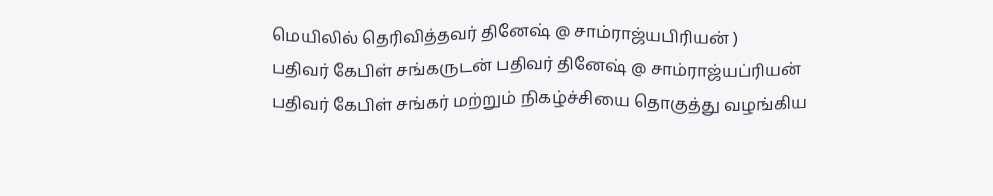மெயிலில் தெரிவித்தவர் தினேஷ் @ சாம்ராஜ்யபிரியன் )
பதிவர் கேபிள் சங்கருடன் பதிவர் தினேஷ் @ சாம்ராஜ்யப்ரியன்
பதிவர் கேபிள் சங்கர் மற்றும் நிகழ்ச்சியை தொகுத்து வழங்கிய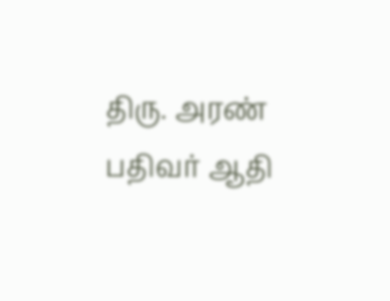திரு. அரண்
பதிவர் ஆதி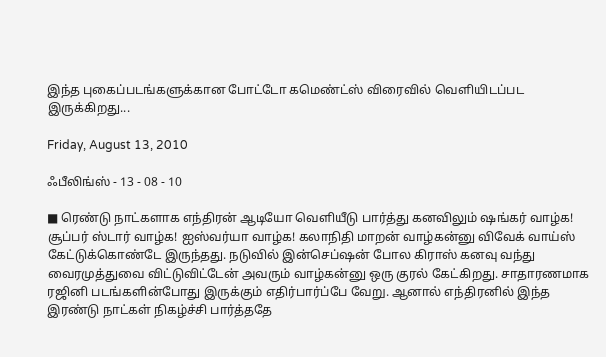இந்த புகைப்படங்களுக்கான போட்டோ கமெண்ட்ஸ் விரைவில் வெளியிடப்பட இருக்கிறது...

Friday, August 13, 2010

ஃபீலிங்ஸ் - 13 - 08 - 10

■ ரெண்டு நாட்களாக எந்திரன் ஆடியோ வெளியீடு பார்த்து கனவிலும் ஷங்கர் வாழ்க! சூப்பர் ஸ்டார் வாழ்க! ஐஸ்வர்யா வாழ்க! கலாநிதி மாறன் வாழ்கன்னு விவேக் வாய்ஸ் கேட்டுக்கொண்டே இருந்தது. நடுவில் இன்செப்ஷன் போல கிராஸ் கனவு வந்து வைரமுத்துவை விட்டுவிட்டேன் அவரும் வாழ்கன்னு ஒரு குரல் கேட்கிறது. சாதாரணமாக ரஜினி படங்களின்போது இருக்கும் எதிர்பார்ப்பே வேறு. ஆனால் எந்திரனில் இந்த இரண்டு நாட்கள் நிகழ்ச்சி பார்த்ததே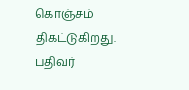கொஞ்சம் திகட்டுகிறது. பதிவர்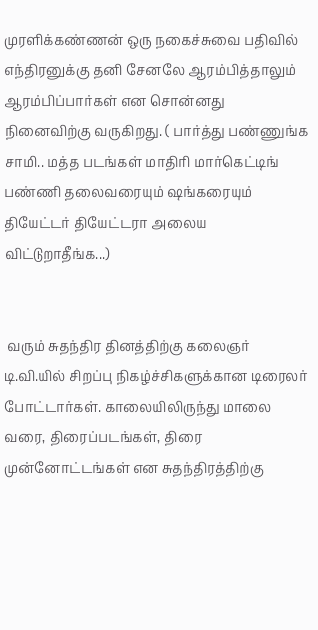முரளிக்கண்ணன் ஒரு நகைச்சுவை பதிவில் எந்திரனுக்கு தனி சேனலே ஆரம்பித்தாலும் ஆரம்பிப்பார்கள் என சொன்னது நினைவிற்கு வருகிறது. ( பார்த்து பண்ணுங்க சாமி.. மத்த படங்கள் மாதிரி மார்கெட்டிங் பண்ணி தலைவரையும் ஷங்கரையும் தியேட்டர் தியேட்டரா அலைய விட்டுறாதீங்க...)


 வரும் சுதந்திர தினத்திற்கு கலைஞர் டி.வி.யில் சிறப்பு நிகழ்ச்சிகளுக்கான டிரைலர் போட்டார்கள். காலையிலிருந்து மாலை வரை, திரைப்படங்கள், திரை முன்னோட்டங்கள் என சுதந்திரத்திற்கு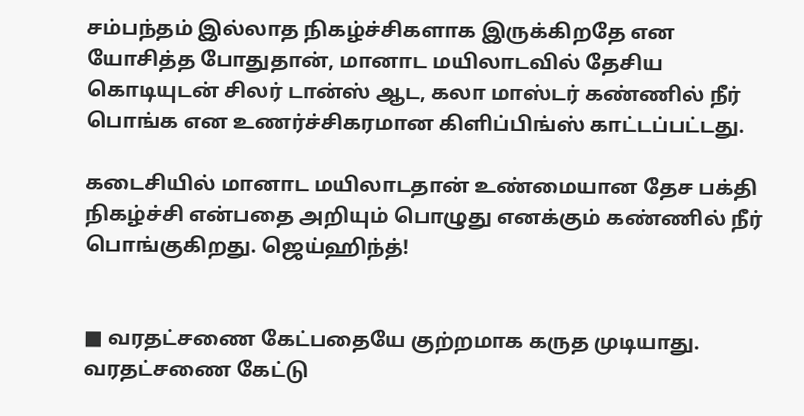சம்பந்தம் இல்லாத நிகழ்ச்சிகளாக இருக்கிறதே என யோசித்த போதுதான், மானாட மயிலாடவில் தேசிய கொடியுடன் சிலர் டான்ஸ் ஆட, கலா மாஸ்டர் கண்ணில் நீர் பொங்க என உணர்ச்சிகரமான கிளிப்பிங்ஸ் காட்டப்பட்டது.

கடைசியில் மானாட மயிலாடதான் உண்மையான தேச பக்தி நிகழ்ச்சி என்பதை அறியும் பொழுது எனக்கும் கண்ணில் நீர் பொங்குகிறது. ஜெய்ஹிந்த்!


■ வரதட்சணை கேட்பதையே குற்றமாக கருத முடியாது. வரதட்சணை கேட்டு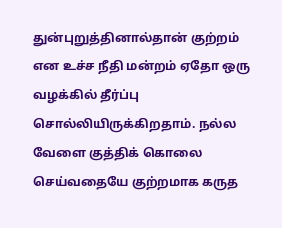துன்புறுத்தினால்தான் குற்றம் என உச்ச நீதி மன்றம் ஏதோ ஒரு வழக்கில் தீர்ப்பு சொல்லியிருக்கிறதாம். நல்ல வேளை குத்திக் கொலை செய்வதையே குற்றமாக கருத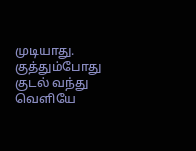முடியாது. குத்தும்போது குடல் வந்து வெளியே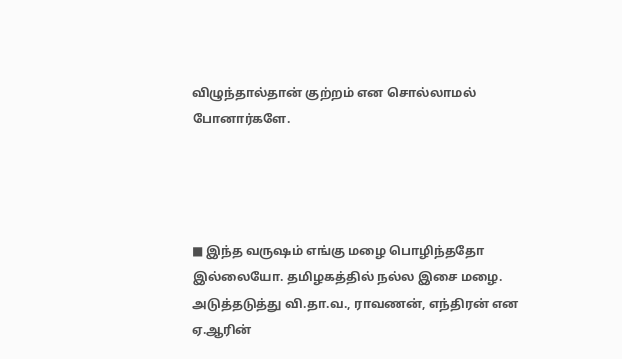விழுந்தால்தான் குற்றம் என சொல்லாமல் போனார்களே.




■ இந்த வருஷம் எங்கு மழை பொழிந்ததோ இல்லையோ. தமிழகத்தில் நல்ல இசை மழை. அடுத்தடுத்து வி.தா.வ., ராவணன், எந்திரன் என ஏ.ஆரின்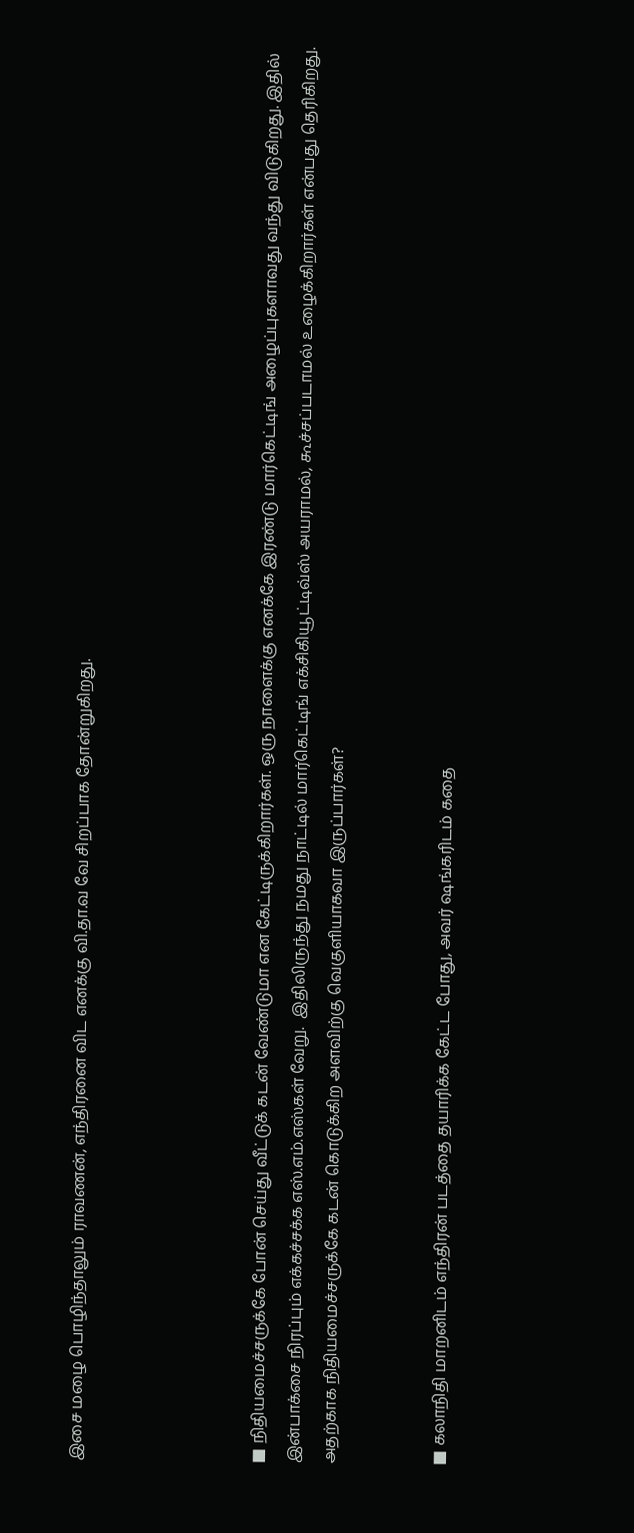இசை மழை பொழிந்தாலும் ராவணன், எந்திரனை விட எனக்கு வி.தா.வ வே சிறப்பாக தோன்றுகிறது.




■ நிதியமைச்சருக்கே போன் செய்து வீட்டுக் கடன் வேண்டுமா என கேட்டிருக்கிறார்கள். ஒரு நாளைக்கு எனக்கே இரண்டு மார்கெட்டிங் அழைப்புகளாவது வந்து விடுகிறது. இதில் இன்பாக்சை நிரப்பும் எக்கச்சக்க எஸ்.எம்.எஸ்கள் வேறு.  இதிலிருந்து நமது நாட்டில் மார்கெட்டிங் எக்சிகியூட்டிவ்ஸ் அயராமல், கூச்சப்படாமல் உழைக்கிறார்கள் என்பது தெரிகிறது. அதற்காக நிதியமைச்சருக்கே கடன் கொடுக்கிற அளவிற்கு வெகுளியாகவா இருப்பார்கள்?


■ கலாநிதி மாறனிடம் எந்திரன் படத்தை தயாரிக்க கேட்ட போது, அவர் ஷங்கரிடம் கதை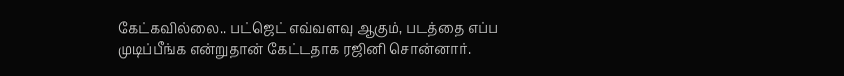கேட்கவில்லை.. பட்ஜெட் எவ்வளவு ஆகும், படத்தை எப்ப முடிப்பீங்க என்றுதான் கேட்டதாக ரஜினி சொன்னார்.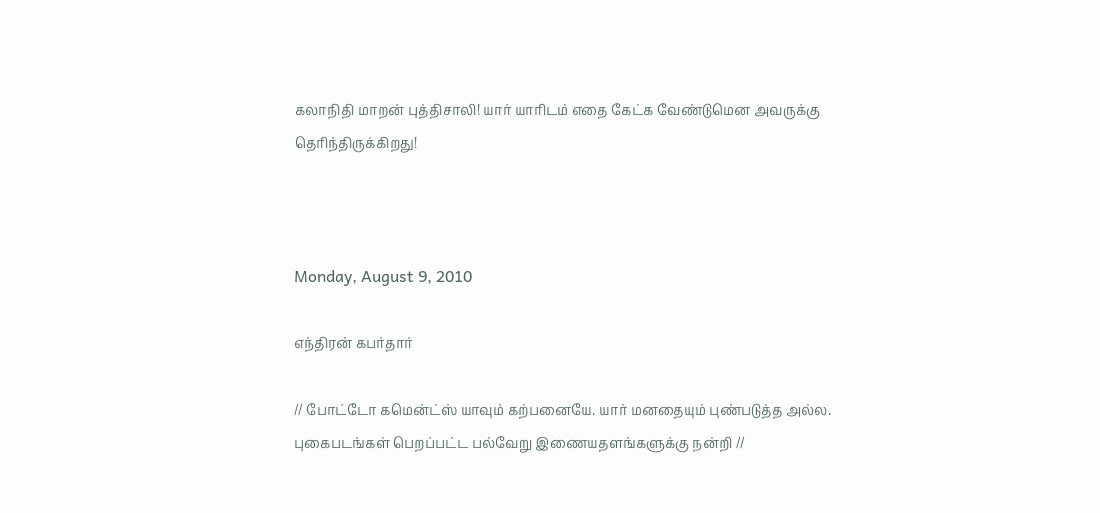கலாநிதி மாறன் புத்திசாலி! யார் யாரிடம் எதை கேட்க வேண்டுமென அவருக்கு தெரிந்திருக்கிறது!



Monday, August 9, 2010

எந்திரன் கபர்தார்

// போட்டோ கமென்ட்ஸ் யாவும் கற்பனையே. யார் மனதையும் புண்படுத்த அல்ல. புகைபடங்கள் பெறப்பட்ட பல்வேறு இணையதளங்களுக்கு நன்றி //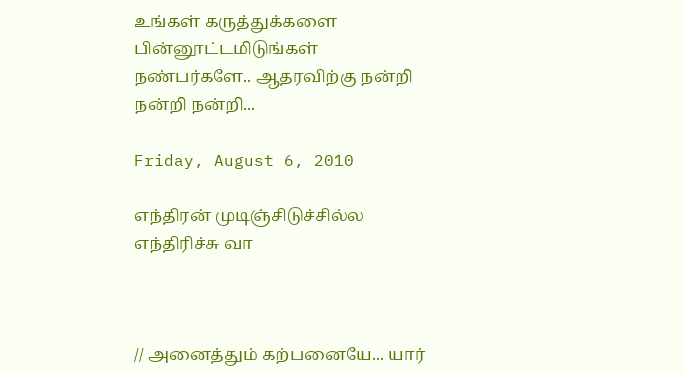உங்கள் கருத்துக்களை பின்னூட்டமிடுங்கள் நண்பர்களே.. ஆதரவிற்கு நன்றி நன்றி நன்றி...

Friday, August 6, 2010

எந்திரன் முடிஞ்சிடுச்சில்ல எந்திரிச்சு வா



// அனைத்தும் கற்பனையே... யார்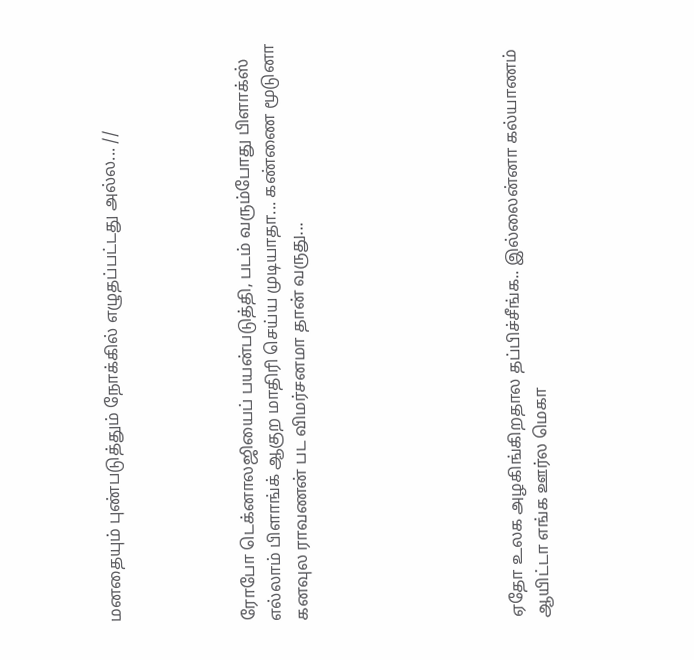மனதையும் புண்படுத்தும் நோக்கில் எழுதப்பட்டது அல்ல... //




ரோபோ டெக்னாலஜியைப் பயன்படுத்தி, படம் வரும்போது பிளாக்ஸ் எல்லாம் பிளாங்க் ஆகுற மாதிரி செய்ய முடியாதா... கண்ணை மூடுனா கனவுல ராவணன் பட விமர்சனமா தான் வருது...







ஏதோ உலக அழகிங்கிறதால தப்பிச்சீங்க.. இல்லைன்னா கல்யாணம் ஆயிட்டா எங்க ஊர்ல மெகா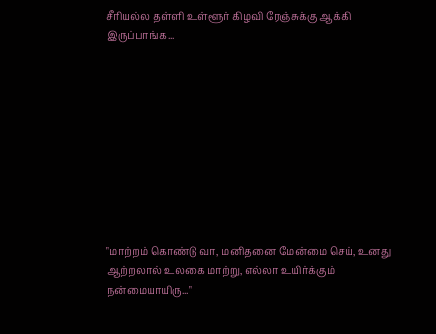சீரியல்ல தள்ளி உள்ளூர் கிழவி ரேஞ்சுக்கு ஆக்கி இருப்பாங்க...










"மாற்றம் கொண்டு வா, மனிதனை மேன்மை செய், உனது ஆற்றலால் உலகை மாற்று, எல்லா உயிர்க்கும் நன்மையாயிரு..."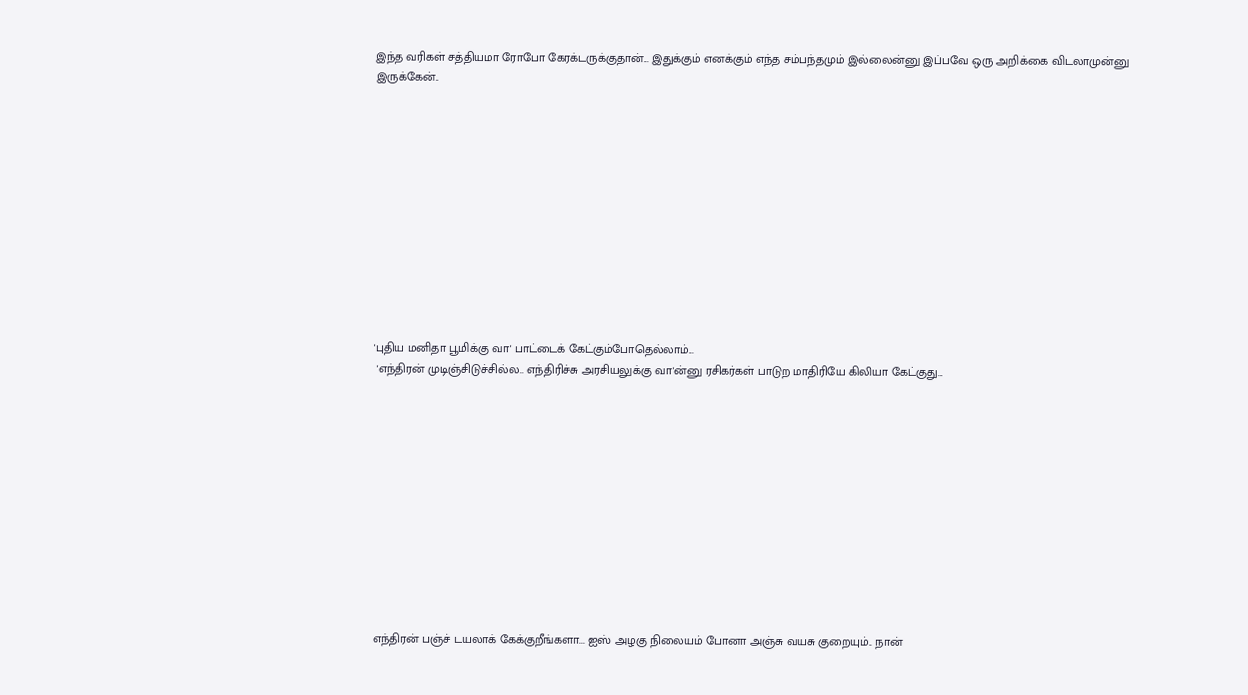இந்த வரிகள் சத்தியமா ரோபோ கேரக்டருக்குதான்... இதுக்கும் எனக்கும் எந்த சம்பந்தமும் இல்லைன்னு இப்பவே ஒரு அறிக்கை விடலாமுன்னு இருக்கேன்..












'புதிய மனிதா பூமிக்கு வா' பாட்டைக் கேட்கும்போதெல்லாம்...
 'எந்திரன் முடிஞ்சிடுச்சில்ல.. எந்திரிச்சு அரசியலுக்கு வா'ன்னு ரசிகர்கள் பாடுற மாதிரியே கிலியா கேட்குது...












எந்திரன் பஞ்ச் டயலாக் கேக்குறீங்களா... ஐஸ் அழகு நிலையம் போனா அஞ்சு வயசு குறையும்.. நான்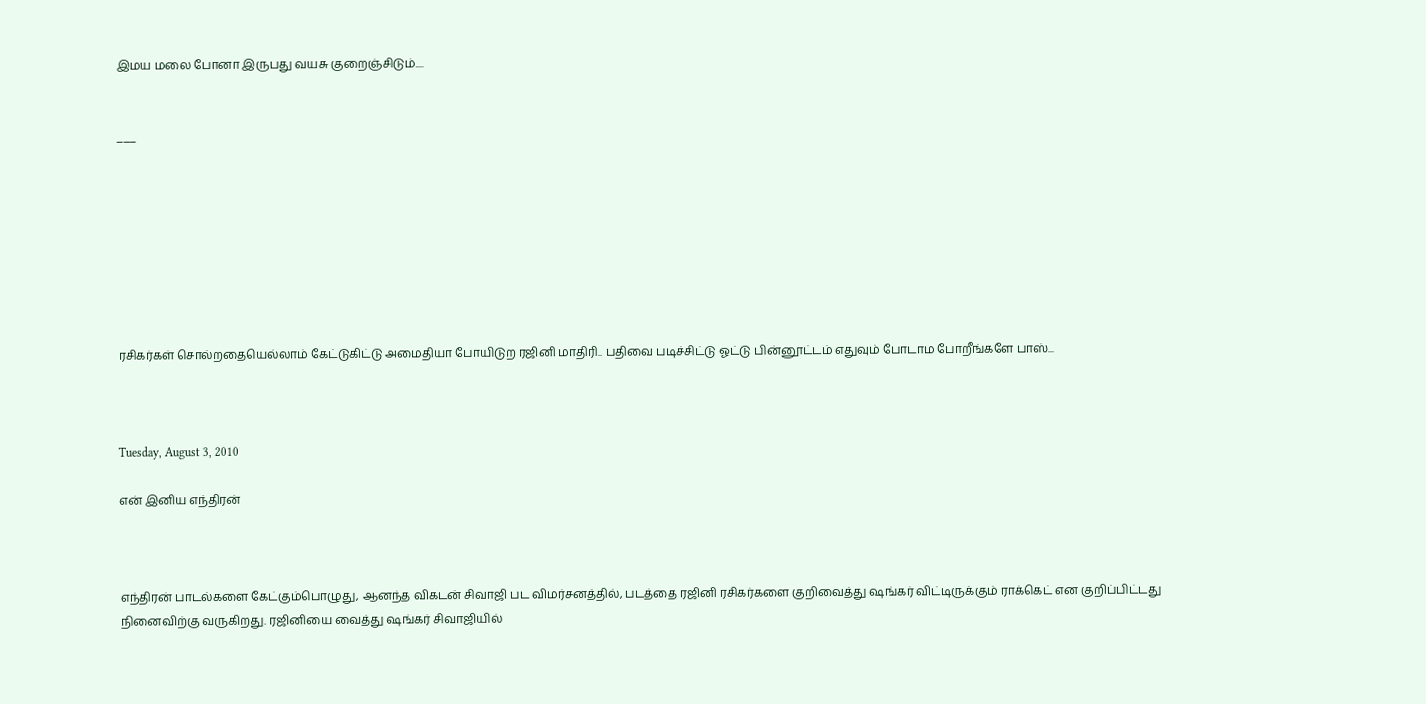இமய மலை போனா இருபது வயசு குறைஞ்சிடும்....


___








ரசிகர்கள் சொல்றதையெல்லாம் கேட்டுகிட்டு அமைதியா போயிடுற ரஜினி மாதிரி.. பதிவை படிச்சிட்டு ஓட்டு பின்னூட்டம் எதுவும் போடாம போறீங்களே பாஸ்...



Tuesday, August 3, 2010

என் இனிய எந்திரன்



எந்திரன் பாடல்களை கேட்கும்பொழுது, ஆனந்த விகடன் சிவாஜி பட விமர்சனத்தில், படத்தை ரஜினி ரசிகர்களை குறிவைத்து ஷங்கர் விட்டிருக்கும் ராக்கெட் என குறிப்பிட்டது நினைவிற்கு வருகிறது. ரஜினியை வைத்து ஷங்கர் சிவாஜியில்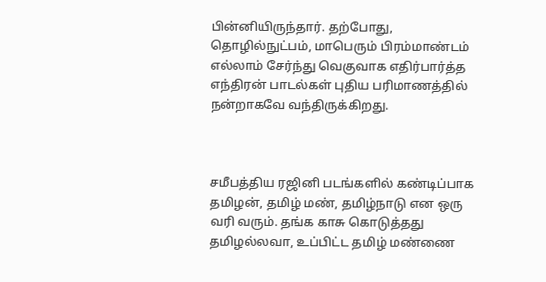பின்னியிருந்தார். தற்போது, தொழில்நுட்பம், மாபெரும் பிரம்மாண்டம் எல்லாம் சேர்ந்து வெகுவாக எதிர்பார்த்த எந்திரன் பாடல்கள் புதிய பரிமாணத்தில் நன்றாகவே வந்திருக்கிறது.



சமீபத்திய ரஜினி படங்களில் கண்டிப்பாக தமிழன், தமிழ் மண், தமிழ்நாடு என ஒரு வரி வரும். தங்க காசு கொடுத்தது தமிழல்லவா, உப்பிட்ட தமிழ் மண்ணை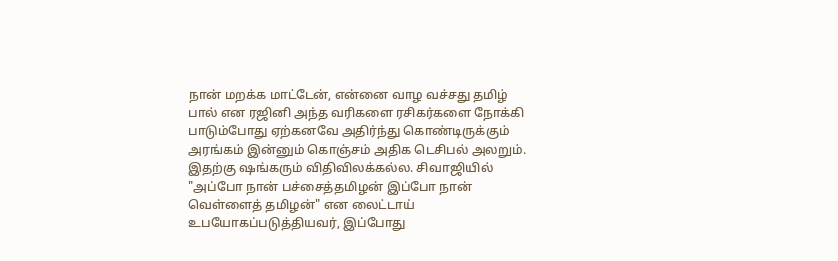நான் மறக்க மாட்டேன், என்னை வாழ வச்சது தமிழ் பால் என ரஜினி அந்த வரிகளை ரசிகர்களை நோக்கி பாடும்போது ஏற்கனவே அதிர்ந்து கொண்டிருக்கும் அரங்கம் இன்னும் கொஞ்சம் அதிக டெசிபல் அலறும்.  இதற்கு ஷங்கரும் விதிவிலக்கல்ல. சிவாஜியில் "அப்போ நான் பச்சைத்தமிழன் இப்போ நான் வெள்ளைத் தமிழன்" என லைட்டாய் உபயோகப்படுத்தியவர், இப்போது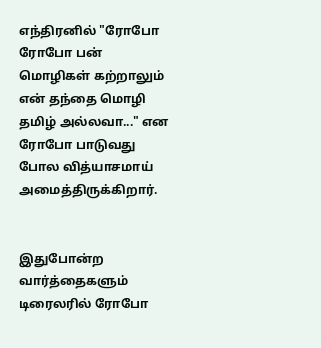எந்திரனில் "ரோபோ ரோபோ பன் மொழிகள் கற்றாலும் என் தந்தை மொழி தமிழ் அல்லவா..." என  ரோபோ பாடுவது போல வித்யாசமாய் அமைத்திருக்கிறார்.


இதுபோன்ற வார்த்தைகளும் டிரைலரில் ரோபோ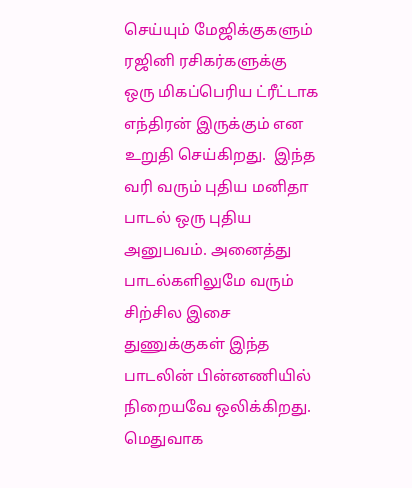செய்யும் மேஜிக்குகளும் ரஜினி ரசிகர்களுக்கு ஒரு மிகப்பெரிய ட்ரீட்டாக எந்திரன் இருக்கும் என உறுதி செய்கிறது.  இந்த வரி வரும் புதிய மனிதா பாடல் ஒரு புதிய அனுபவம். அனைத்து பாடல்களிலுமே வரும் சிற்சில இசை துணுக்குகள் இந்த பாடலின் பின்னணியில் நிறையவே ஒலிக்கிறது. மெதுவாக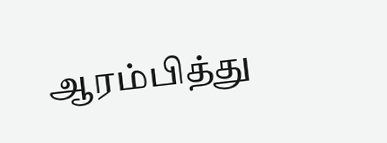ஆரம்பித்து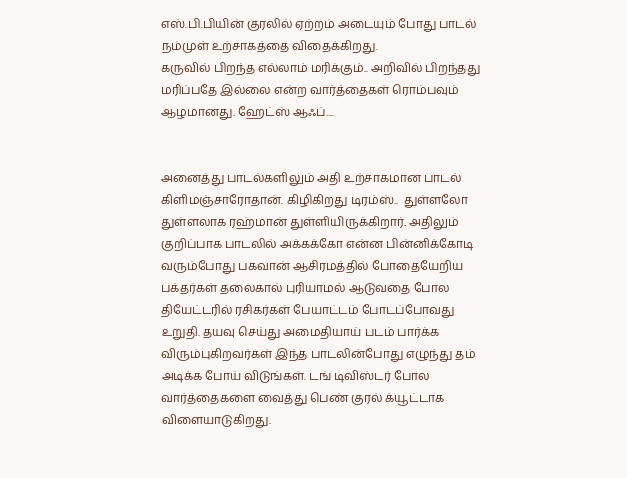எஸ்.பி.பியின் குரலில் ஏற்றம் அடையும் போது பாடல் நம்முள் உற்சாகத்தை விதைக்கிறது.
கருவில் பிறந்த எல்லாம் மரிக்கும்.. அறிவில் பிறந்தது மரிப்பதே இல்லை என்ற வார்த்தைகள் ரொம்பவும் ஆழமானது. ஹேட்ஸ் ஆஃப்....


அனைத்து பாடல்களிலும் அதி உற்சாகமான பாடல் கிளிமஞ்சாரோதான். கிழிகிறது டிரம்ஸ்..  துள்ளலோ துள்ளலாக ரஹ்மான் துள்ளியிருக்கிறார். அதிலும் குறிப்பாக பாடலில் அக்கக்கோ என்ன பின்னிக்கோடி வரும்போது பகவான் ஆசிரமத்தில் போதையேறிய பக்தர்கள் தலைகால் புரியாமல் ஆடுவதை போல தியேட்டரில் ரசிகர்கள் பேயாட்டம் போடப்போவது உறுதி. தயவு செய்து அமைதியாய் படம் பார்க்க விரும்புகிறவர்கள் இந்த பாடலின்போது எழுந்து தம் அடிக்க போய் விடுங்கள். டங் டிவிஸ்டர் போல வார்த்தைகளை வைத்து பெண் குரல் க்யூட்டாக விளையாடுகிறது.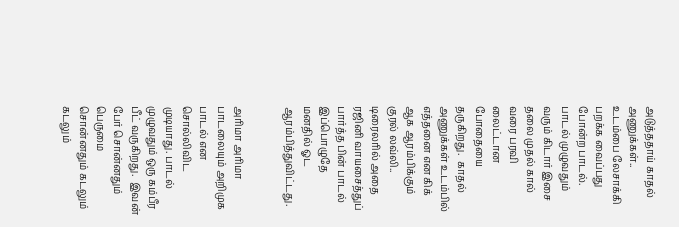அடுத்ததாய் காதல் அணுக்கள்.. உடம்பை லேசாக்கி பறக்க வைப்பது போன்ற பாடல். பாடல் முழுவதும் வரும் கிடார் இசை தலை முதல் கால் வரை பரவி லைட்டான போதையை தருகிறது.  காதல் அணுக்கள் உடம்பில் எத்தனை என கிக் ஆக ஆரம்பிக்கும் குரல் லவ்லி.. டிரைலரில் அதை ரஜினி வாயசைத்துப் பார்த்த பின் பாடல் இப்பொழுதே மனதில் ஓட ஆரம்பித்துவிட்டது.


அரிமா அரிமா பாடலையும் அறிமுக பாடல் என சொல்லிவிட முடியாது. பாடல் முழுவதும் ஒரு கம்பீர பீட் வருகிறது.  இவன் பேர் சொன்னதும் பெருமை சொன்னதும் கடலும் கடலும்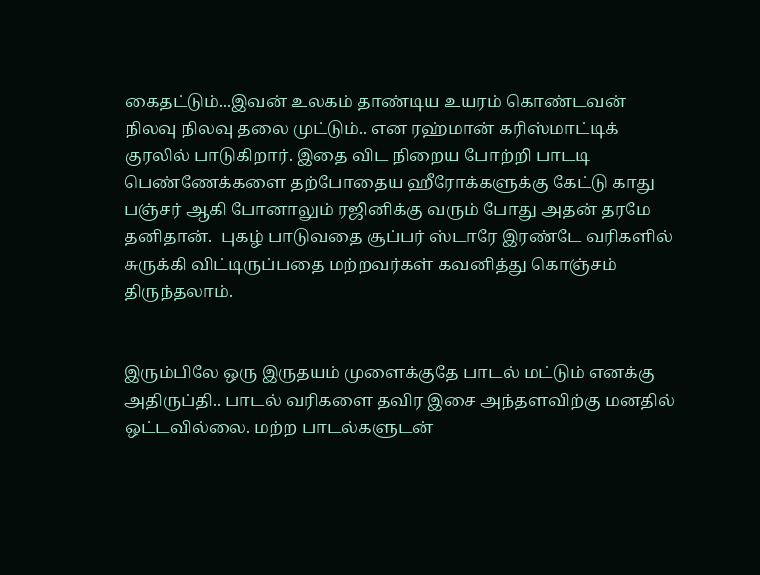கைதட்டும்...இவன் உலகம் தாண்டிய உயரம் கொண்டவன் நிலவு நிலவு தலை முட்டும்.. என ரஹ்மான் கரிஸ்மாட்டிக் குரலில் பாடுகிறார். இதை விட நிறைய போற்றி பாடடி பெண்ணேக்களை தற்போதைய ஹீரோக்களுக்கு கேட்டு காது பஞ்சர் ஆகி போனாலும் ரஜினிக்கு வரும் போது அதன் தரமே தனிதான்.  புகழ் பாடுவதை சூப்பர் ஸ்டாரே இரண்டே வரிகளில் சுருக்கி விட்டிருப்பதை மற்றவர்கள் கவனித்து கொஞ்சம் திருந்தலாம்.


இரும்பிலே ஒரு இருதயம் முளைக்குதே பாடல் மட்டும் எனக்கு அதிருப்தி.. பாடல் வரிகளை தவிர இசை அந்தளவிற்கு மனதில் ஒட்டவில்லை. மற்ற பாடல்களுடன்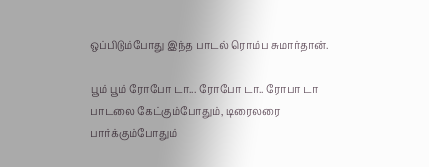ஒப்பிடும்போது இந்த பாடல் ரொம்ப சுமார்தான்.

பூம் பூம் ரோபோ டா... ரோபோ டா.. ரோபா டா பாடலை கேட்கும்போதும், டிரைலரை பார்க்கும்போதும்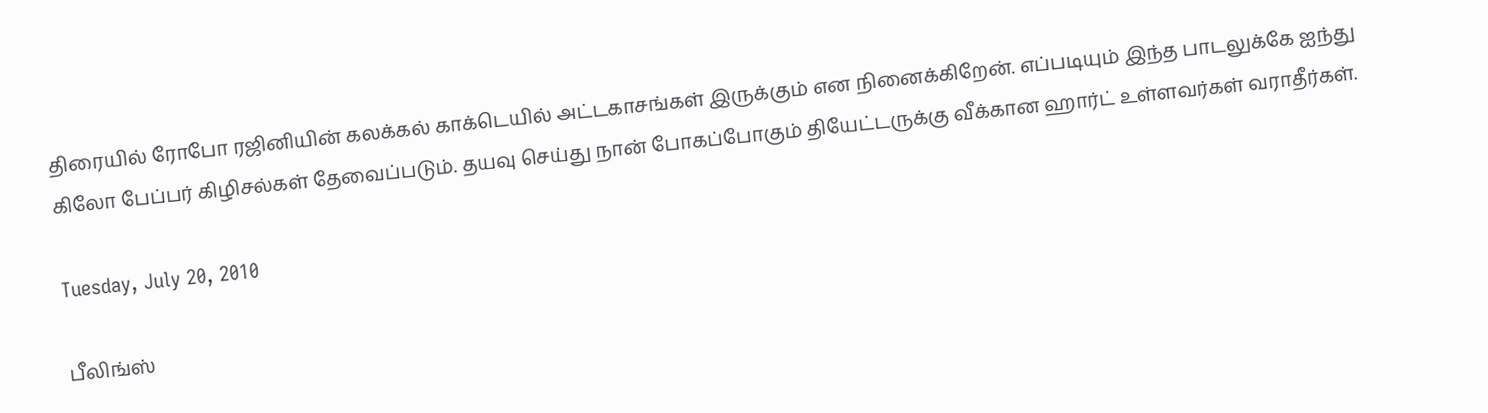திரையில் ரோபோ ரஜினியின் கலக்கல் காக்டெயில் அட்டகாசங்கள் இருக்கும் என நினைக்கிறேன். எப்படியும் இந்த பாடலுக்கே ஐந்து கிலோ பேப்பர் கிழிசல்கள் தேவைப்படும். தயவு செய்து நான் போகப்போகும் தியேட்டருக்கு வீக்கான ஹார்ட் உள்ளவர்கள் வராதீர்கள்.

Tuesday, July 20, 2010

பீலிங்ஸ்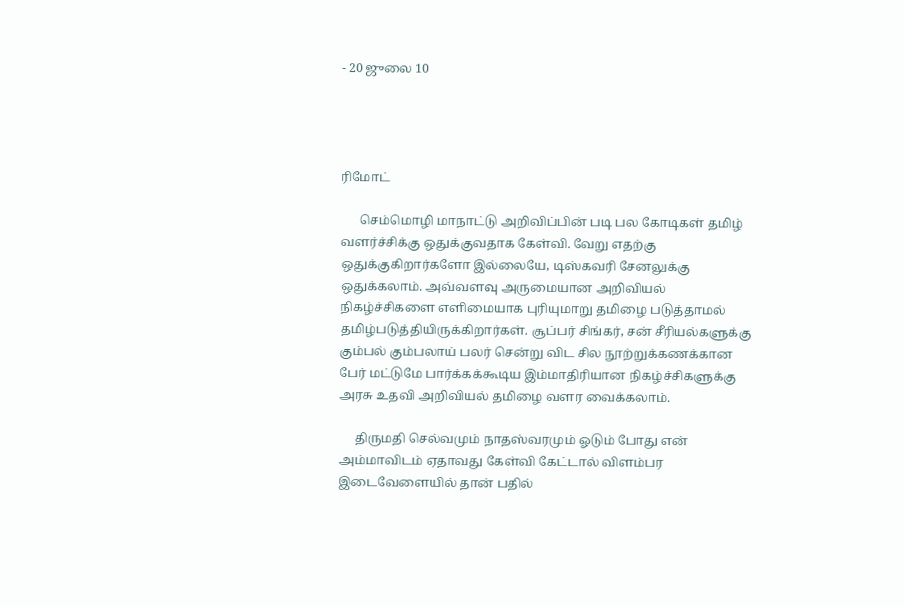- 20 ஜுலை 10




ரிமோட்

      செம்மொழி மாநாட்டு அறிவிப்பின் படி பல கோடிகள் தமிழ் வளர்ச்சிக்கு ஒதுக்குவதாக கேள்வி. வேறு எதற்கு ஒதுக்குகிறார்களோ இல்லையே, டிஸ்கவரி சேனலுக்கு ஒதுக்கலாம். அவ்வளவு அருமையான அறிவியல் நிகழ்ச்சிகளை எளிமையாக புரியுமாறு தமிழை படுத்தாமல் தமிழ்படுத்தியிருக்கிறார்கள். சூப்பர் சிங்கர், சன் சீரியல்களுக்கு கும்பல் கும்பலாய் பலர் சென்று விட சில நூற்றுக்கணக்கான பேர் மட்டுமே பார்க்கக்கூடிய இம்மாதிரியான நிகழ்ச்சிகளுக்கு அரசு உதவி அறிவியல் தமிழை வளர வைக்கலாம்.

     திருமதி செல்வமும் நாதஸ்வரமும் ஓடும் போது என் அம்மாவிடம் ஏதாவது கேள்வி கேட்டால் விளம்பர இடைவேளையில் தான் பதில்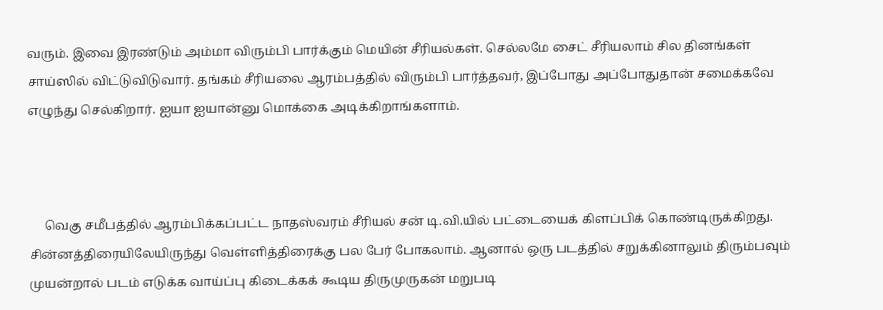வரும். இவை இரண்டும் அம்மா விரும்பி பார்க்கும் மெயின் சீரியல்கள். செல்லமே சைட் சீரியலாம் சில தினங்கள் சாய்ஸில் விட்டுவிடுவார். தங்கம் சீரியலை ஆரம்பத்தில் விரும்பி பார்த்தவர், இப்போது அப்போதுதான் சமைக்கவே எழுந்து செல்கிறார். ஐயா ஐயான்னு மொக்கை அடிக்கிறாங்களாம்.



     வெகு சமீபத்தில் ஆரம்பிக்கப்பட்ட நாதஸ்வரம் சீரியல் சன் டி.வி.யில் பட்டையைக் கிளப்பிக் கொண்டிருக்கிறது. சின்னத்திரையிலேயிருந்து வெள்ளித்திரைக்கு பல பேர் போகலாம். ஆனால் ஒரு படத்தில் சறுக்கினாலும் திரும்பவும் முயன்றால் படம் எடுக்க வாய்ப்பு கிடைக்கக் கூடிய திருமுருகன் மறுபடி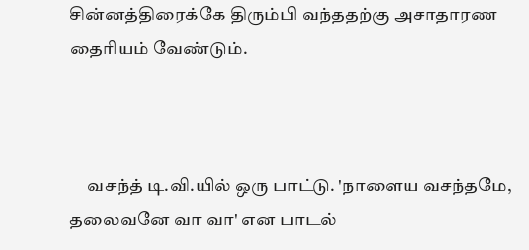சின்னத்திரைக்கே திரும்பி வந்ததற்கு அசாதாரண தைரியம் வேண்டும்.



     வசந்த் டி.வி.யில் ஒரு பாட்டு. 'நாளைய வசந்தமே, தலைவனே வா வா' என பாடல்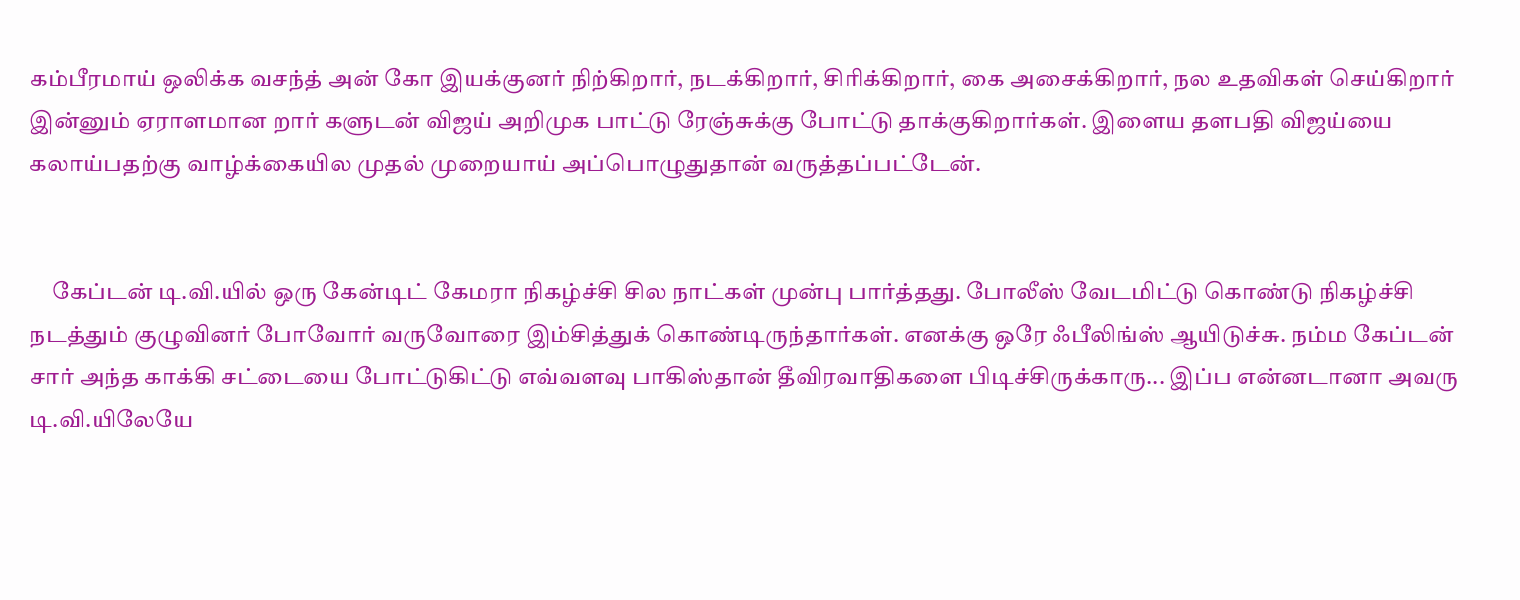கம்பீரமாய் ஒலிக்க வசந்த் அன் கோ இயக்குனர் நிற்கிறார், நடக்கிறார், சிரிக்கிறார், கை அசைக்கிறார், நல உதவிகள் செய்கிறார் இன்னும் ஏராளமான றார் களுடன் விஜய் அறிமுக பாட்டு ரேஞ்சுக்கு போட்டு தாக்குகிறார்கள். இளைய தளபதி விஜய்யை கலாய்பதற்கு வாழ்க்கையில முதல் முறையாய் அப்பொழுதுதான் வருத்தப்பட்டேன்.


     கேப்டன் டி.வி.யில் ஒரு கேன்டிட் கேமரா நிகழ்ச்சி சில நாட்கள் முன்பு பார்த்தது. போலீஸ் வேடமிட்டு கொண்டு நிகழ்ச்சி நடத்தும் குழுவினர் போவோர் வருவோரை இம்சித்துக் கொண்டிருந்தார்கள். எனக்கு ஒரே ஃபீலிங்ஸ் ஆயிடுச்சு. நம்ம கேப்டன் சார் அந்த காக்கி சட்டையை போட்டுகிட்டு எவ்வளவு பாகிஸ்தான் தீவிரவாதிகளை பிடிச்சிருக்காரு... இப்ப என்னடானா அவரு டி.வி.யிலேயே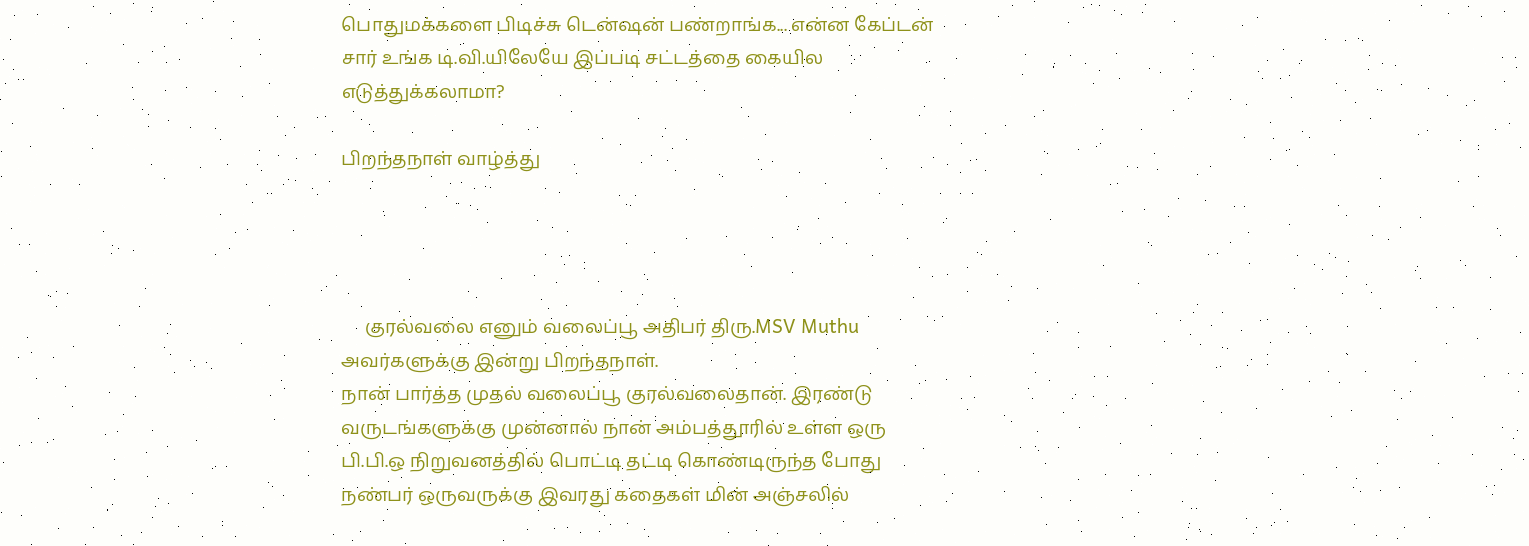பொதுமக்களை பிடிச்சு டென்ஷன் பண்றாங்க... என்ன கேப்டன் சார் உங்க டி.வி.யிலேயே இப்படி சட்டத்தை கையில எடுத்துக்கலாமா?

பிறந்தநாள் வாழ்த்து




     குரல்வலை எனும் வலைப்பூ அதிபர் திரு.MSV Muthu அவர்களுக்கு இன்று பிறந்தநாள்.
நான் பார்த்த முதல் வலைப்பூ குரல்வலைதான். இரண்டு வருடங்களுக்கு முன்னால் நான் அம்பத்தூரில் உள்ள ஒரு பி.பி.ஒ நிறுவனத்தில் பொட்டி தட்டி கொண்டிருந்த போது நண்பர் ஒருவருக்கு இவரது கதைகள் மின் அஞ்சலில்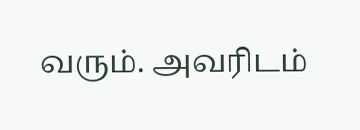வரும். அவரிடம்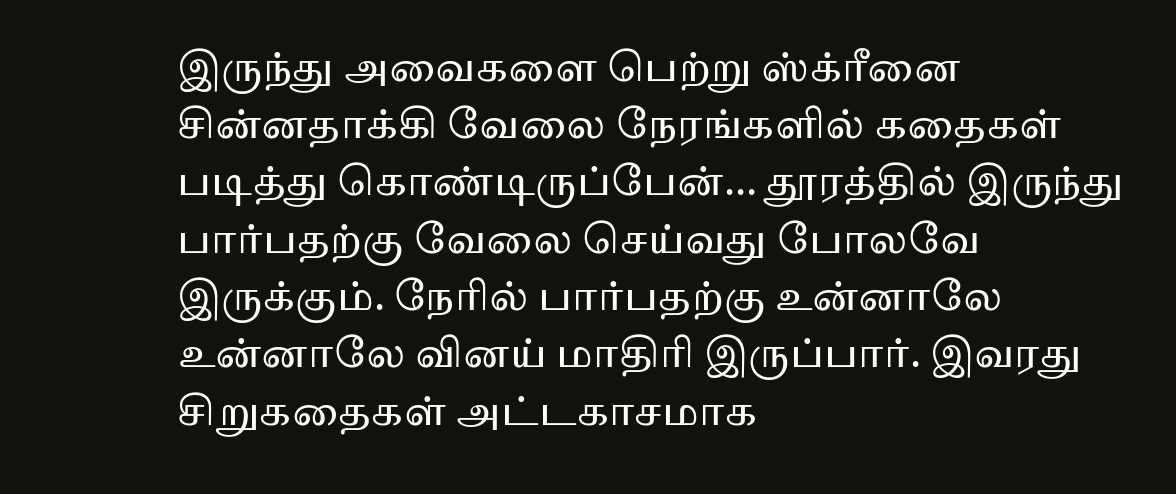இருந்து அவைகளை பெற்று ஸ்க்ரீனை சின்னதாக்கி வேலை நேரங்களில் கதைகள் படித்து கொண்டிருப்பேன்... தூரத்தில் இருந்து பார்பதற்கு வேலை செய்வது போலவே இருக்கும். நேரில் பார்பதற்கு உன்னாலே உன்னாலே வினய் மாதிரி இருப்பார். இவரது சிறுகதைகள் அட்டகாசமாக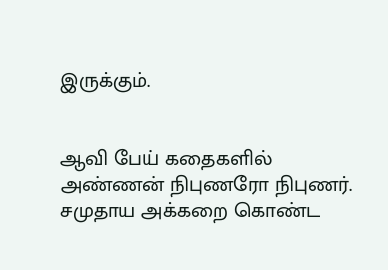இருக்கும்.


ஆவி பேய் கதைகளில் அண்ணன் நிபுணரோ நிபுணர். சமுதாய அக்கறை கொண்ட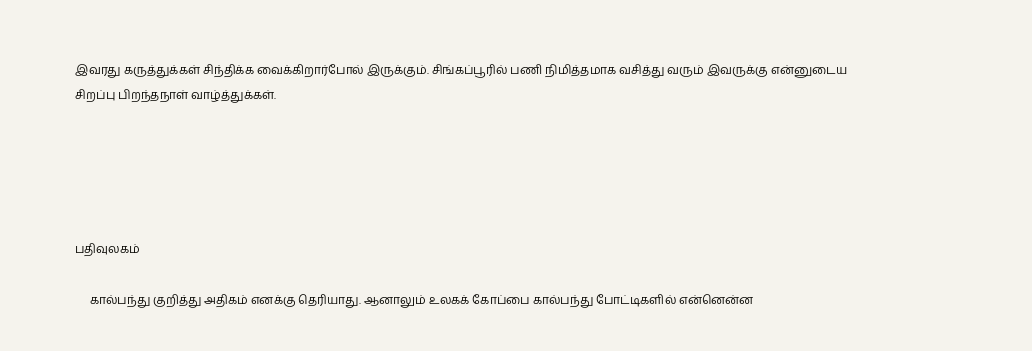இவரது கருத்துக்கள் சிந்திக்க வைக்கிறார்போல் இருக்கும். சிங்கப்பூரில் பணி நிமித்தமாக வசித்து வரும் இவருக்கு என்னுடைய சிறப்பு பிறந்தநாள் வாழ்த்துக்கள்.





பதிவுலகம்

     கால்பந்து குறித்து அதிகம் எனக்கு தெரியாது. ஆனாலும் உலகக் கோப்பை கால்பந்து போட்டிகளில் என்னென்ன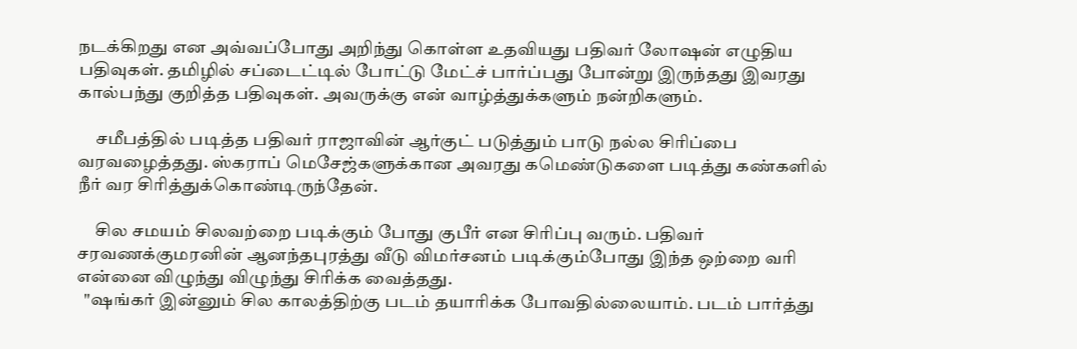நடக்கிறது என அவ்வப்போது அறிந்து கொள்ள உதவியது பதிவர் லோஷன் எழுதிய பதிவுகள். தமிழில் சப்டைட்டில் போட்டு மேட்ச் பார்ப்பது போன்று இருந்தது இவரது கால்பந்து குறித்த பதிவுகள். அவருக்கு என் வாழ்த்துக்களும் நன்றிகளும்.

     சமீபத்தில் படித்த பதிவர் ராஜாவின் ஆர்குட் படுத்தும் பாடு நல்ல சிரிப்பை வரவழைத்தது. ஸ்கராப் மெசேஜ்களுக்கான அவரது கமெண்டுகளை படித்து கண்களில் நீர் வர சிரித்துக்கொண்டிருந்தேன்.

     சில சமயம் சிலவற்றை படிக்கும் போது குபீர் என சிரிப்பு வரும். பதிவர் சரவணக்குமரனின் ஆனந்தபுரத்து வீடு விமர்சனம் படிக்கும்போது இந்த ஒற்றை வரி என்னை விழுந்து விழுந்து சிரிக்க வைத்தது.
  "ஷங்கர் இன்னும் சில காலத்திற்கு படம் தயாரிக்க போவதில்லையாம். படம் பார்த்து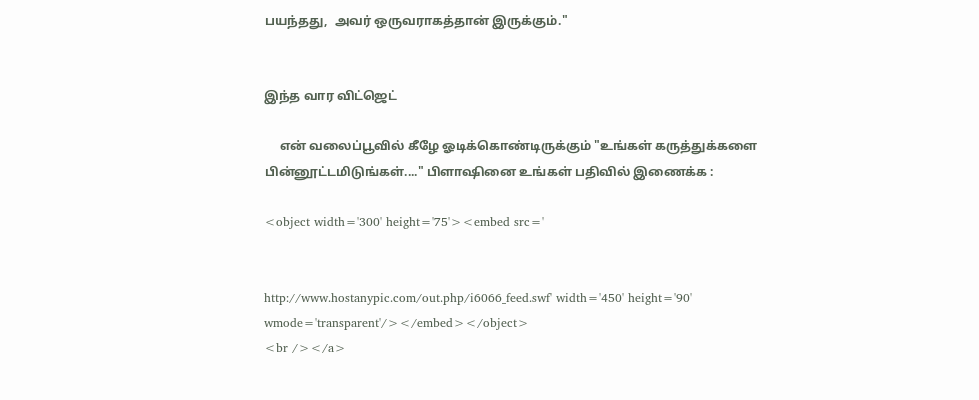பயந்தது,  அவர் ஒருவராகத்தான் இருக்கும்."


இந்த வார விட்ஜெட்

     என் வலைப்பூவில் கீழே ஓடிக்கொண்டிருக்கும் "உங்கள் கருத்துக்களை பின்னூட்டமிடுங்கள்...." பிளாஷினை உங்கள் பதிவில் இணைக்க :

<object width='300' height='75'><embed src='


http://www.hostanypic.com/out.php/i6066_feed.swf' width='450' height='90' wmode='transparent'/></embed></object>
<br /></a>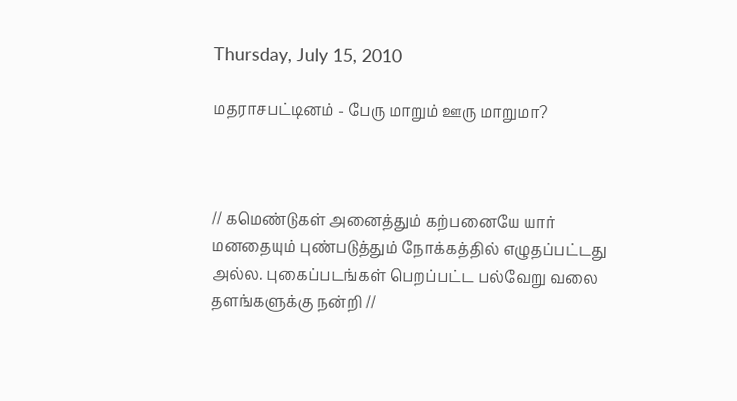Thursday, July 15, 2010

மதராசபட்டினம் - பேரு மாறும் ஊரு மாறுமா?



// கமெண்டுகள் அனைத்தும் கற்பனையே யார் மனதையும் புண்படுத்தும் நோக்கத்தில் எழுதப்பட்டது அல்ல. புகைப்படங்கள் பெறப்பட்ட பல்வேறு வலை தளங்களுக்கு நன்றி //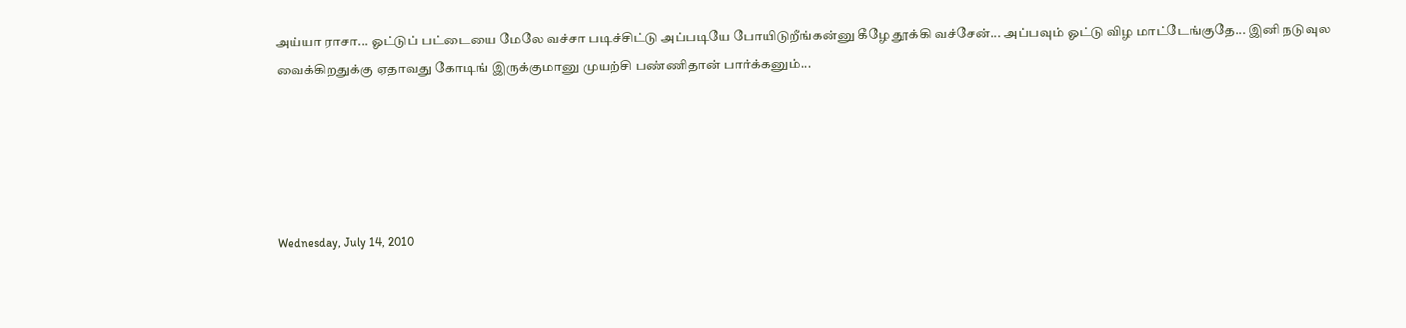அய்யா ராசா... ஓட்டுப் பட்டையை மேலே வச்சா படிச்சிட்டு அப்படியே போயிடுறீங்கன்னு கீழே தூக்கி வச்சேன்... அப்பவும் ஓட்டு விழ மாட்டேங்குதே... இனி நடுவுல வைக்கிறதுக்கு ஏதாவது கோடிங் இருக்குமானு முயற்சி பண்ணிதான் பார்க்கனும்...





Wednesday, July 14, 2010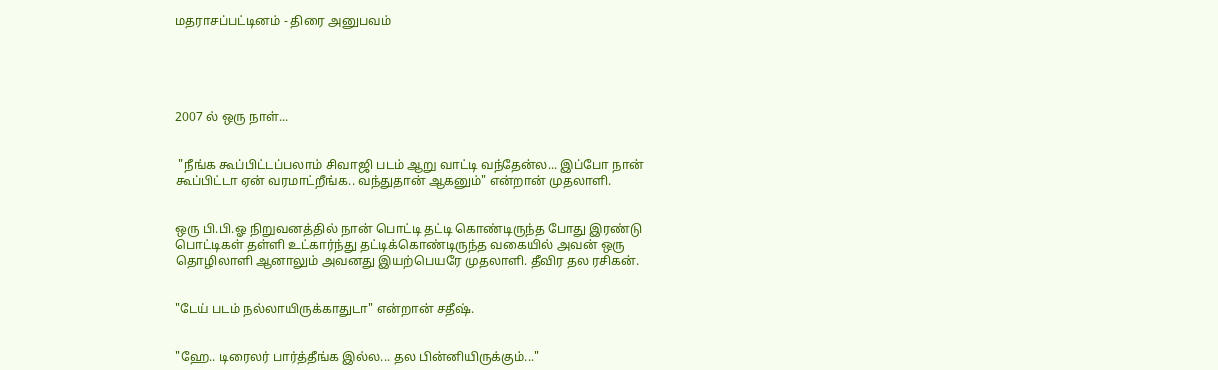மதராசப்பட்டினம் - திரை அனுபவம்





2007 ல் ஒரு நாள்...


 "நீங்க கூப்பிட்டப்பலாம் சிவாஜி படம் ஆறு வாட்டி வந்தேன்ல... இப்போ நான் கூப்பிட்டா ஏன் வரமாட்றீங்க.. வந்துதான் ஆகனும்" என்றான் முதலாளி.


ஒரு பி.பி.ஓ நிறுவனத்தில் நான் பொட்டி தட்டி கொண்டிருந்த போது இரண்டு பொட்டிகள் தள்ளி உட்கார்ந்து தட்டிக்கொண்டிருந்த வகையில் அவன் ஒரு தொழிலாளி ஆனாலும் அவனது இயற்பெயரே முதலாளி. தீவிர தல ரசிகன்.


"டேய் படம் நல்லாயிருக்காதுடா" என்றான் சதீஷ்.


"ஹே.. டிரைலர் பார்த்தீங்க இல்ல... தல பின்னியிருக்கும்..."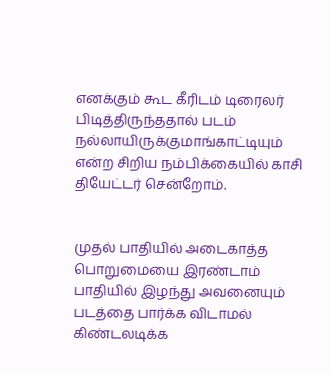எனக்கும் கூட கீரிடம் டிரைலர் பிடித்திருந்ததால் படம் நல்லாயிருக்குமாங்காட்டியும் என்ற சிறிய நம்பிக்கையில் காசி தியேட்டர் சென்றோம்.


முதல் பாதியில் அடைகாத்த பொறுமையை இரண்டாம் பாதியில் இழந்து அவனையும் படத்தை பார்க்க விடாமல் கிண்டலடிக்க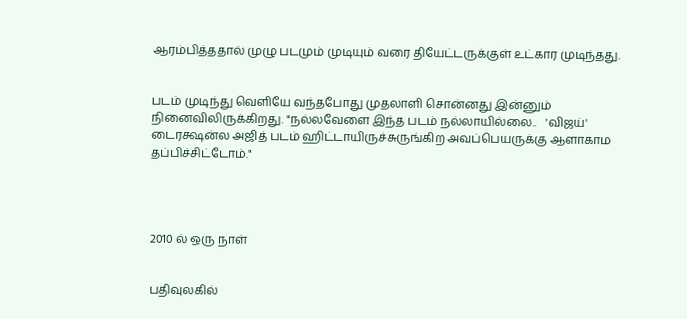ஆரம்பித்ததால் முழு படமும் முடியும் வரை தியேட்டருக்குள் உட்கார முடிந்தது.


படம் முடிந்து வெளியே வந்தபோது முதலாளி சொன்னது இன்னும் நினைவிலிருக்கிறது. "நல்லவேளை இந்த படம் நல்லாயில்லை..   'விஜய்' டைரக்ஷன்ல அஜித் படம் ஹிட்டாயிருச்சுருங்கிற அவப்பெயருக்கு ஆளாகாம தப்பிச்சிட்டோம்."




2010 ல் ஒரு நாள்


பதிவுலகில்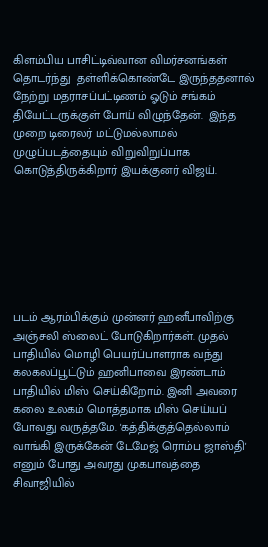கிளம்பிய பாசிட்டிவ்வான விமர்சனங்கள் தொடர்ந்து  தள்ளிக்கொண்டே இருந்ததனால் நேற்று மதராசப்பட்டிணம் ஓடும் சங்கம் தியேட்டருக்குள் போய் விழுந்தேன்.  இந்த முறை டிரைலர் மட்டுமல்லாமல் முழுப்படத்தையும் விறுவிறுப்பாக கொடுத்திருக்கிறார் இயக்குனர் விஜய்.







படம் ஆரம்பிக்கும் முன்னர் ஹனீபாவிற்கு அஞ்சலி ஸ்லைட் போடுகிறார்கள். முதல் பாதியில் மொழி பெயர்ப்பாளராக வந்து கலகலப்பூட்டும் ஹனிபாவை இரண்டாம் பாதியில் மிஸ் செய்கிறோம். இனி அவரை கலை உலகம் மொத்தமாக மிஸ் செய்யப் போவது வருத்தமே. 'கத்திக்குத்தெல்லாம் வாங்கி இருக்கேன் டேமேஜ் ரொம்ப ஜாஸ்தி' எனும் போது அவரது முகபாவத்தை சிவாஜியில்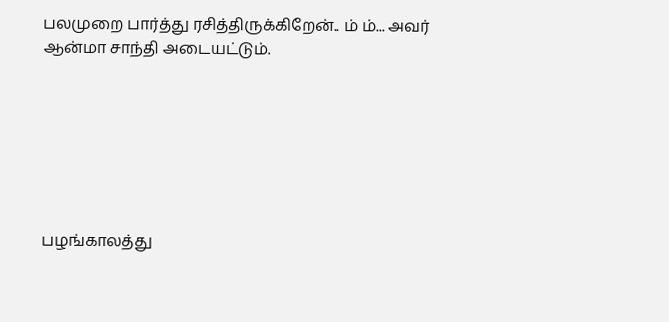பலமுறை பார்த்து ரசித்திருக்கிறேன்.. ம் ம்... அவர் ஆன்மா சாந்தி அடையட்டும்.







பழங்காலத்து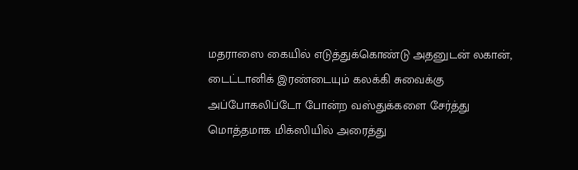மதராஸை கையில் எடுத்துக்கொண்டு அதனுடன் லகான், டைட்டானிக் இரண்டையும் கலக்கி சுவைக்கு அப்போகலிப்டோ போன்ற வஸ்துக்களை சேர்த்து மொத்தமாக மிக்ஸியில் அரைத்து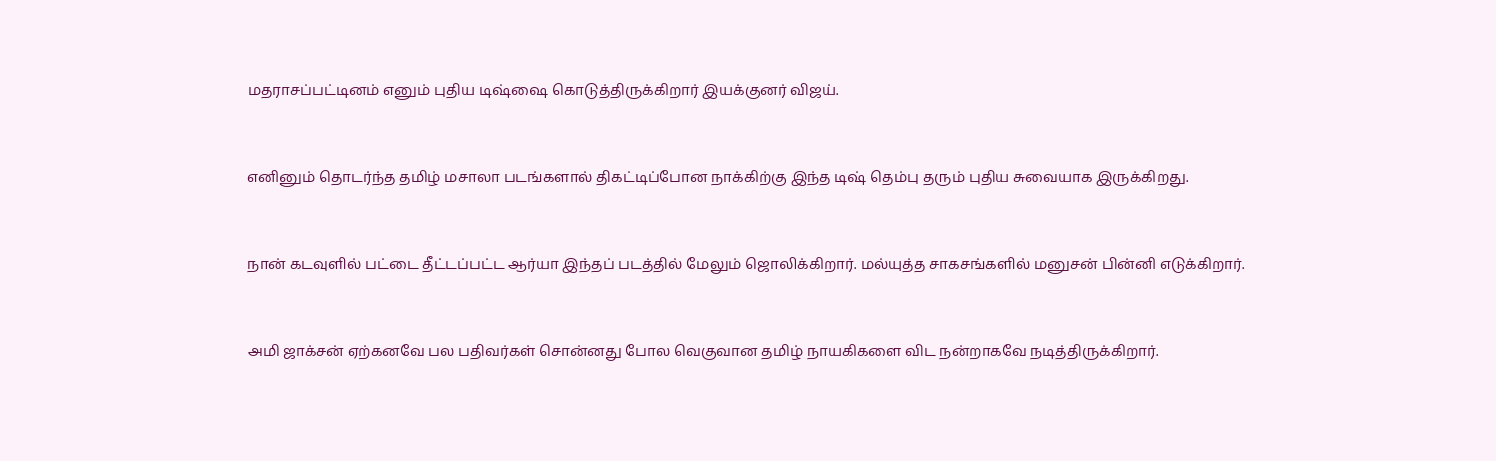மதராசப்பட்டினம் எனும் புதிய டிஷ்ஷை கொடுத்திருக்கிறார் இயக்குனர் விஜய்.


எனினும் தொடர்ந்த தமிழ் மசாலா படங்களால் திகட்டிப்போன நாக்கிற்கு இந்த டிஷ் தெம்பு தரும் புதிய சுவையாக இருக்கிறது.


நான் கடவுளில் பட்டை தீட்டப்பட்ட ஆர்யா இந்தப் படத்தில் மேலும் ஜொலிக்கிறார். மல்யுத்த சாகசங்களில் மனுசன் பின்னி எடுக்கிறார்.


அமி ஜாக்சன் ஏற்கனவே பல பதிவர்கள் சொன்னது போல வெகுவான தமிழ் நாயகிகளை விட நன்றாகவே நடித்திருக்கிறார்.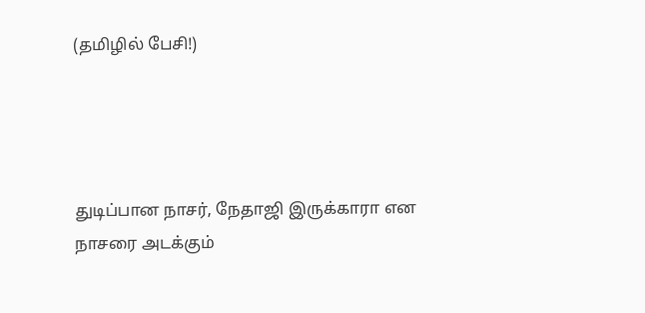(தமிழில் பேசி!)




துடிப்பான நாசர், நேதாஜி இருக்காரா என நாசரை அடக்கும்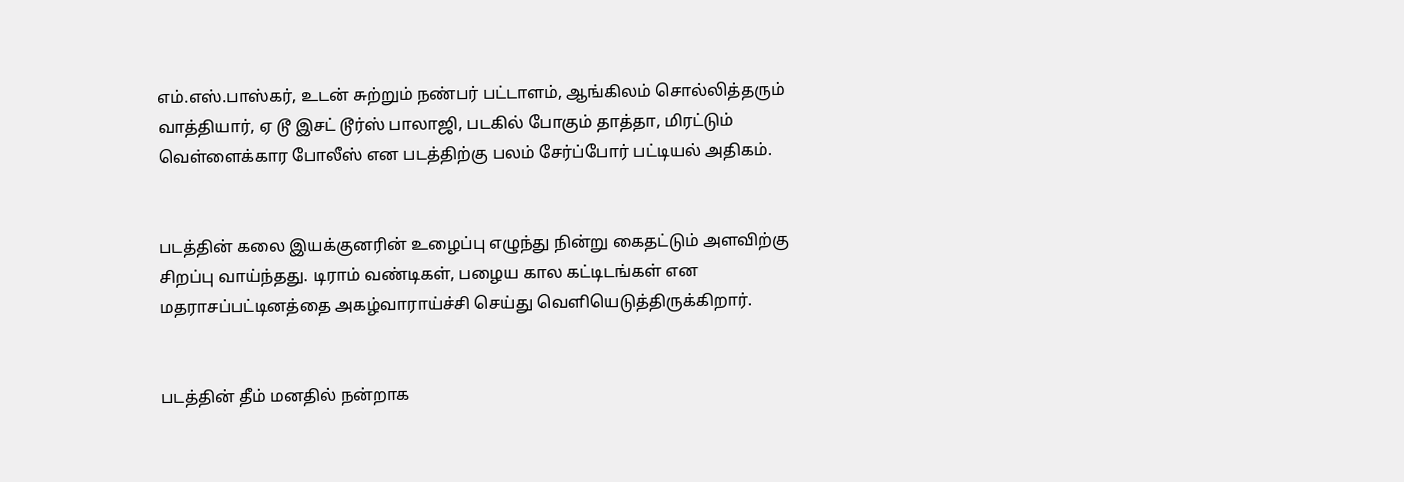எம்.எஸ்.பாஸ்கர், உடன் சுற்றும் நண்பர் பட்டாளம், ஆங்கிலம் சொல்லித்தரும் வாத்தியார், ஏ டூ இசட் டூர்ஸ் பாலாஜி, படகில் போகும் தாத்தா, மிரட்டும் வெள்ளைக்கார போலீஸ் என படத்திற்கு பலம் சேர்ப்போர் பட்டியல் அதிகம்.


படத்தின் கலை இயக்குனரின் உழைப்பு எழுந்து நின்று கைதட்டும் அளவிற்கு சிறப்பு வாய்ந்தது. டிராம் வண்டிகள், பழைய கால கட்டிடங்கள் என மதராசப்பட்டினத்தை அகழ்வாராய்ச்சி செய்து வெளியெடுத்திருக்கிறார்.


படத்தின் தீம் மனதில் நன்றாக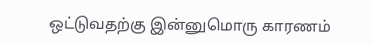ஒட்டுவதற்கு இன்னுமொரு காரணம்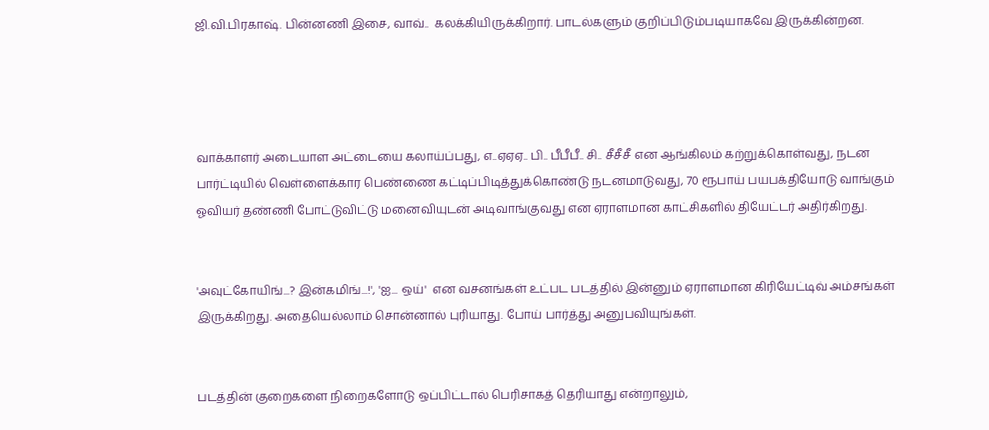ஜி.வி.பிரகாஷ். பின்னணி இசை, வாவ்..  கலக்கியிருக்கிறார். பாடல்களும் குறிப்பிடும்படியாகவே இருக்கின்றன.




வாக்காளர் அடையாள அட்டையை கலாய்ப்பது, எ..ஏஏஏ.. பி.. பீபீபீ.. சி.. சீசீசீ என ஆங்கிலம் கற்றுக்கொள்வது, நடன பார்ட்டியில் வெள்ளைக்கார பெண்ணை கட்டிப்பிடித்துக்கொண்டு நடனமாடுவது, 70 ரூபாய் பயபக்தியோடு வாங்கும் ஓவியர் தண்ணி போட்டுவிட்டு மனைவியுடன் அடிவாங்குவது என ஏராளமான காட்சிகளில் தியேட்டர் அதிர்கிறது.


'அவுட்கோயிங்...? இன்கமிங்...!', 'ஐ... ஒய்'  என வசனங்கள் உட்பட படத்தில் இன்னும் ஏராளமான கிரியேட்டிவ் அம்சங்கள் இருக்கிறது. அதையெல்லாம் சொன்னால் புரியாது. போய் பார்த்து அனுபவியுங்கள்.


படத்தின் குறைகளை நிறைகளோடு ஒப்பிட்டால் பெரிசாகத் தெரியாது என்றாலும்,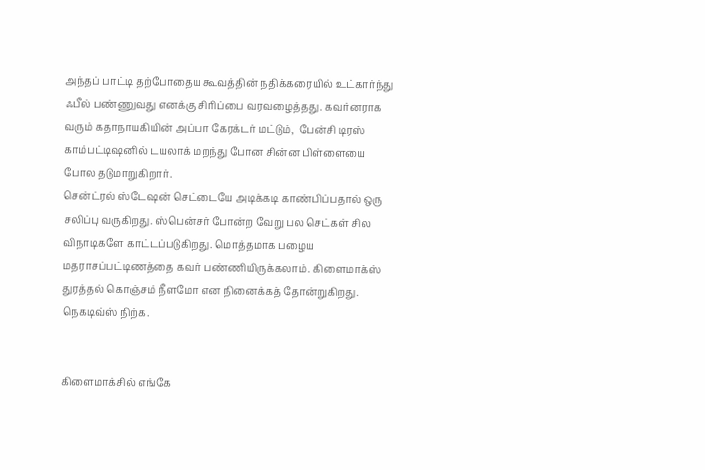அந்தப் பாட்டி தற்போதைய கூவத்தின் நதிக்கரையில் உட்கார்ந்து ஃபீல் பண்ணுவது எனக்கு சிரிப்பை வரவழைத்தது. கவர்னராக வரும் கதாநாயகியின் அப்பா கேரக்டர் மட்டும்,  பேன்சி டிரஸ் காம்பட்டிஷனில் டயலாக் மறந்து போன சின்ன பிள்ளையை போல தடுமாறுகிறார்.
சென்ட்ரல் ஸ்டேஷன் செட்டையே அடிக்கடி காண்பிப்பதால் ஒரு சலிப்பு வருகிறது. ஸ்பென்சர் போன்ற வேறு பல செட்கள் சில விநாடிகளே காட்டப்படுகிறது. மொத்தமாக பழைய மதராசப்பட்டிணத்தை கவர் பண்ணியிருக்கலாம். கிளைமாக்ஸ் துரத்தல் கொஞ்சம் நீளமோ என நினைக்கத் தோன்றுகிறது. நெகடிவ்ஸ் நிற்க.


கிளைமாக்சில் எங்கே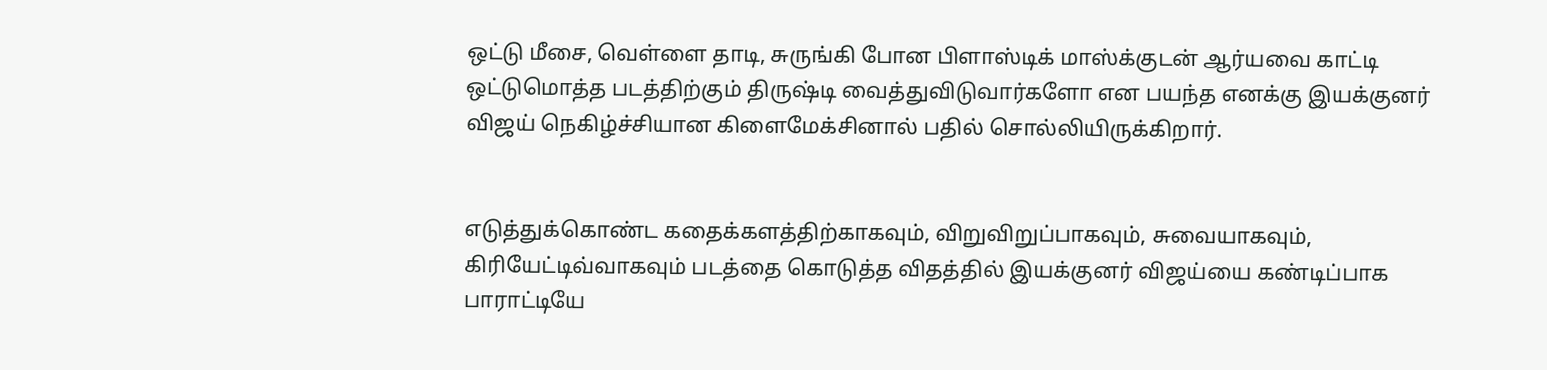ஒட்டு மீசை, வெள்ளை தாடி, சுருங்கி போன பிளாஸ்டிக் மாஸ்க்குடன் ஆர்யவை காட்டி ஒட்டுமொத்த படத்திற்கும் திருஷ்டி வைத்துவிடுவார்களோ என பயந்த எனக்கு இயக்குனர் விஜய் நெகிழ்ச்சியான கிளைமேக்சினால் பதில் சொல்லியிருக்கிறார்.


எடுத்துக்கொண்ட கதைக்களத்திற்காகவும், விறுவிறுப்பாகவும், சுவையாகவும், கிரியேட்டிவ்வாகவும் படத்தை கொடுத்த விதத்தில் இயக்குனர் விஜய்யை கண்டிப்பாக பாராட்டியே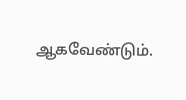ஆகவேண்டும்.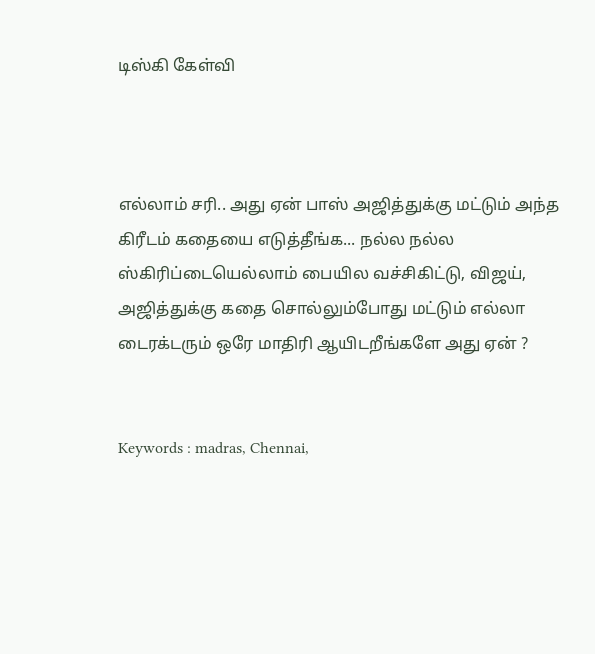டிஸ்கி கேள்வி



எல்லாம் சரி.. அது ஏன் பாஸ் அஜித்துக்கு மட்டும் அந்த கிரீடம் கதையை எடுத்தீங்க... நல்ல நல்ல ஸ்கிரிப்டையெல்லாம் பையில வச்சிகிட்டு, விஜய், அஜித்துக்கு கதை சொல்லும்போது மட்டும் எல்லா டைரக்டரும் ஒரே மாதிரி ஆயிடறீங்களே அது ஏன் ?


Keywords : madras, Chennai,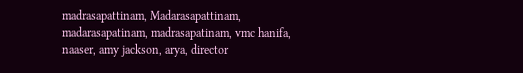madrasapattinam, Madarasapattinam, madarasapatinam, madrasapatinam, vmc hanifa, naaser, amy jackson, arya, director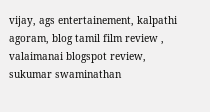vijay, ags entertainement, kalpathi agoram, blog tamil film review , valaimanai blogspot review, sukumar swaminathan